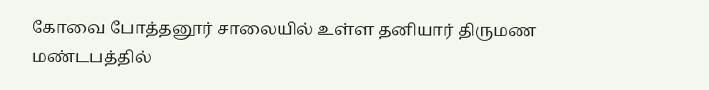கோவை போத்தனூர் சாலையில் உள்ள தனியார் திருமண மண்டபத்தில்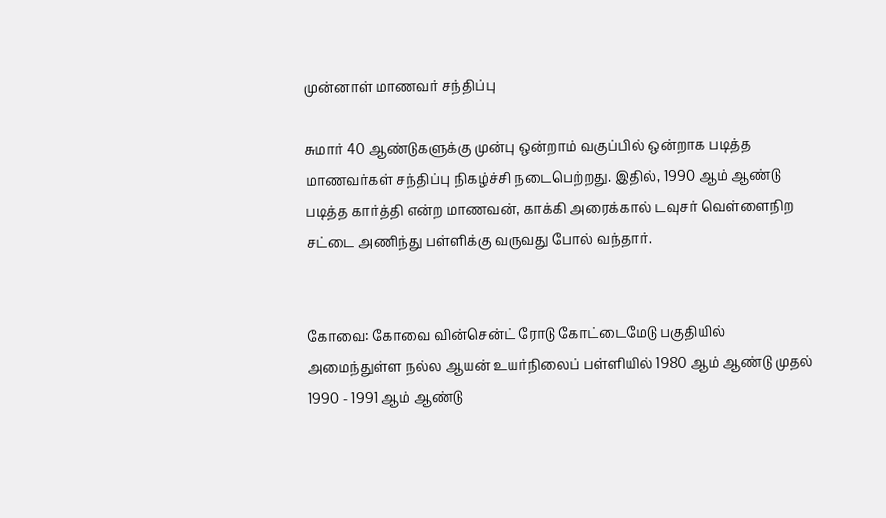முன்னாள் மாணவர் சந்திப்பு

சுமார் 40 ஆண்டுகளுக்கு முன்பு ஒன்றாம் வகுப்பில் ஒன்றாக படித்த மாணவர்கள் சந்திப்பு நிகழ்ச்சி நடைபெற்றது. இதில், 1990 ஆம் ஆண்டு படித்த கார்த்தி என்ற மாணவன், காக்கி அரைக்கால் டவுசர் வெள்ளைநிற சட்டை அணிந்து பள்ளிக்கு வருவது போல் வந்தார்.


கோவை: கோவை வின்சென்ட் ரோடு கோட்டைமேடு பகுதியில் அமைந்துள்ள நல்ல ஆயன் உயர்நிலைப் பள்ளியில் 1980 ஆம் ஆண்டு முதல் 1990 - 1991 ஆம் ஆண்டு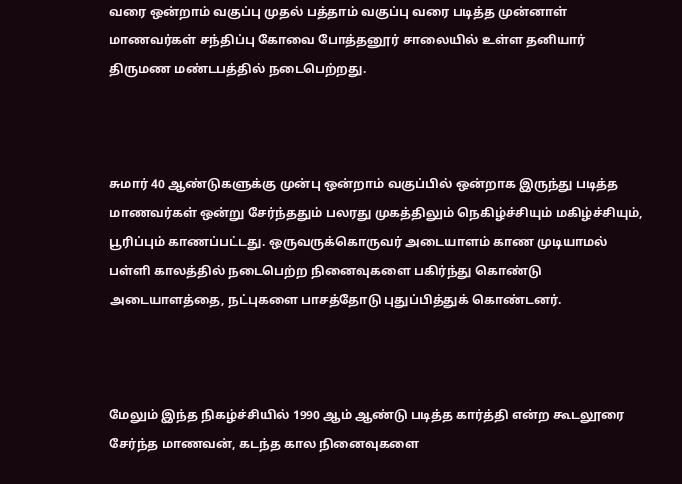வரை ஒன்றாம் வகுப்பு முதல் பத்தாம் வகுப்பு வரை படித்த முன்னாள் மாணவர்கள் சந்திப்பு கோவை போத்தனூர் சாலையில் உள்ள தனியார் திருமண மண்டபத்தில் நடைபெற்றது.



சுமார் 40 ஆண்டுகளுக்கு முன்பு ஒன்றாம் வகுப்பில் ஒன்றாக இருந்து படித்த மாணவர்கள் ஒன்று சேர்ந்ததும் பலரது முகத்திலும் நெகிழ்ச்சியும் மகிழ்ச்சியும், பூரிப்பும் காணப்பட்டது. ஒருவருக்கொருவர் அடையாளம் காண முடியாமல் பள்ளி காலத்தில் நடைபெற்ற நினைவுகளை பகிர்ந்து கொண்டு அடையாளத்தை, நட்புகளை பாசத்தோடு புதுப்பித்துக் கொண்டனர்.



மேலும் இந்த நிகழ்ச்சியில் 1990 ஆம் ஆண்டு படித்த கார்த்தி என்ற கூடலூரை சேர்ந்த மாணவன், கடந்த கால நினைவுகளை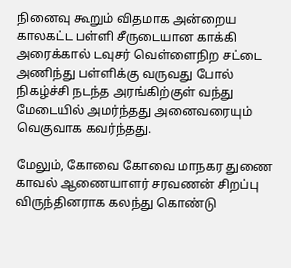நினைவு கூறும் விதமாக அன்றைய காலகட்ட பள்ளி சீருடையான காக்கி அரைக்கால் டவுசர் வெள்ளைநிற சட்டை அணிந்து பள்ளிக்கு வருவது போல் நிகழ்ச்சி நடந்த அரங்கிற்குள் வந்து மேடையில் அமர்ந்தது அனைவரையும் வெகுவாக கவர்ந்தது.

மேலும், கோவை கோவை மாநகர துணை காவல் ஆணையாளர் சரவணன் சிறப்பு விருந்தினராக கலந்து கொண்டு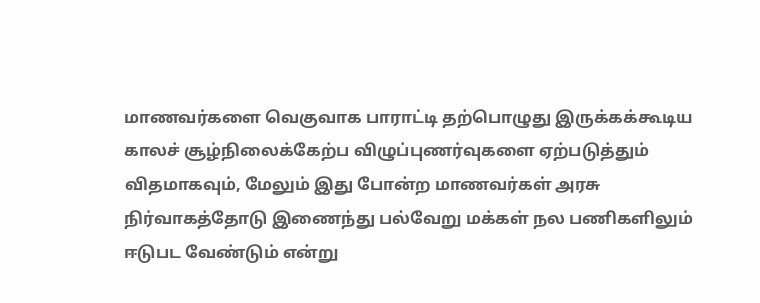மாணவர்களை வெகுவாக பாராட்டி தற்பொழுது இருக்கக்கூடிய காலச் சூழ்நிலைக்கேற்ப விழுப்புணர்வுகளை ஏற்படுத்தும் விதமாகவும், மேலும் இது போன்ற மாணவர்கள் அரசு நிர்வாகத்தோடு இணைந்து பல்வேறு மக்கள் நல பணிகளிலும் ஈடுபட வேண்டும் என்று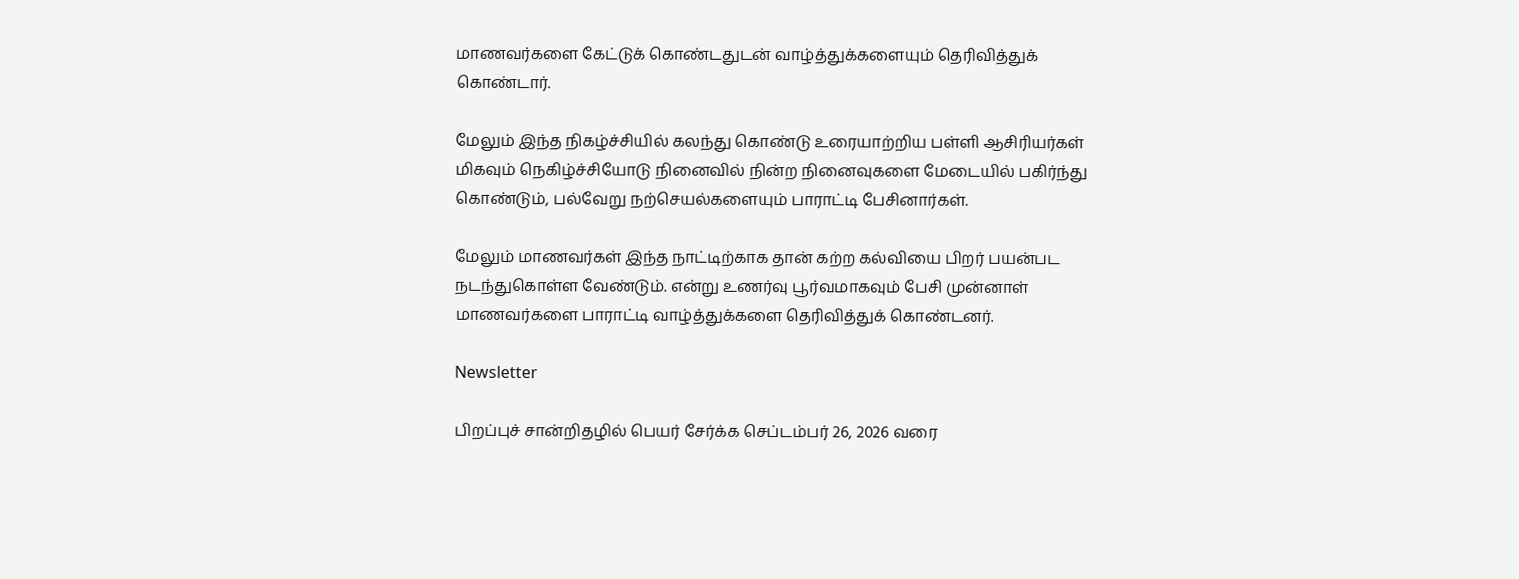மாணவர்களை கேட்டுக் கொண்டதுடன் வாழ்த்துக்களையும் தெரிவித்துக் கொண்டார்.

மேலும் இந்த நிகழ்ச்சியில் கலந்து கொண்டு உரையாற்றிய பள்ளி ஆசிரியர்கள் மிகவும் நெகிழ்ச்சியோடு நினைவில் நின்ற நினைவுகளை மேடையில் பகிர்ந்து கொண்டும், பல்வேறு நற்செயல்களையும் பாராட்டி பேசினார்கள்.

மேலும் மாணவர்கள் இந்த நாட்டிற்காக தான் கற்ற கல்வியை பிறர் பயன்பட நடந்துகொள்ள வேண்டும். என்று உணர்வு பூர்வமாகவும் பேசி முன்னாள் மாணவர்களை பாராட்டி வாழ்த்துக்களை தெரிவித்துக் கொண்டனர்.

Newsletter

பிறப்புச் சான்றிதழில் பெயர் சேர்க்க செப்டம்பர் 26, 2026 வரை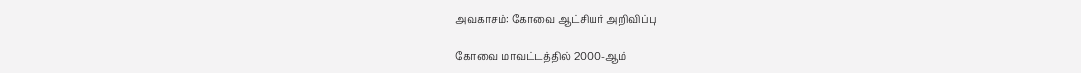அவகாசம்: கோவை ஆட்சியர் அறிவிப்பு

கோவை மாவட்டத்தில் 2000-ஆம்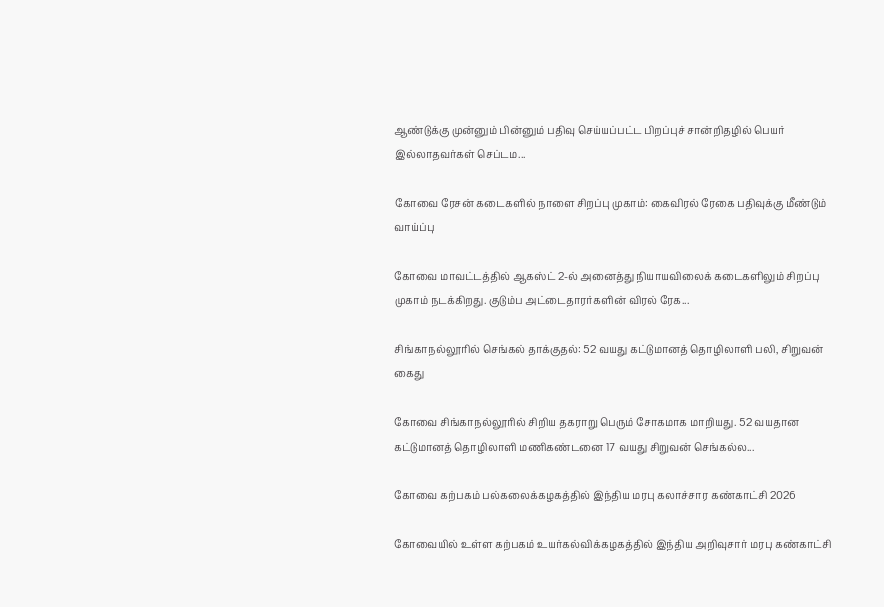ஆண்டுக்கு முன்னும் பின்னும் பதிவு செய்யப்பட்ட பிறப்புச் சான்றிதழில் பெயர் இல்லாதவர்கள் செப்டம...

கோவை ரேசன் கடைகளில் நாளை சிறப்பு முகாம்: கைவிரல் ரேகை பதிவுக்கு மீண்டும் வாய்ப்பு

கோவை மாவட்டத்தில் ஆகஸ்ட் 2-ல் அனைத்து நியாயவிலைக் கடைகளிலும் சிறப்பு முகாம் நடக்கிறது. குடும்ப அட்டைதாரர்களின் விரல் ரேக...

சிங்காநல்லூரில் செங்கல் தாக்குதல்: 52 வயது கட்டுமானத் தொழிலாளி பலி, சிறுவன் கைது

கோவை சிங்காநல்லூரில் சிறிய தகராறு பெரும் சோகமாக மாறியது. 52 வயதான கட்டுமானத் தொழிலாளி மணிகண்டனை 17 வயது சிறுவன் செங்கல்ல...

கோவை கற்பகம் பல்கலைக்கழகத்தில் இந்திய மரபு கலாச்சார கண்காட்சி 2026

கோவையில் உள்ள கற்பகம் உயர்கல்விக்கழகத்தில் இந்திய அறிவுசார் மரபு கண்காட்சி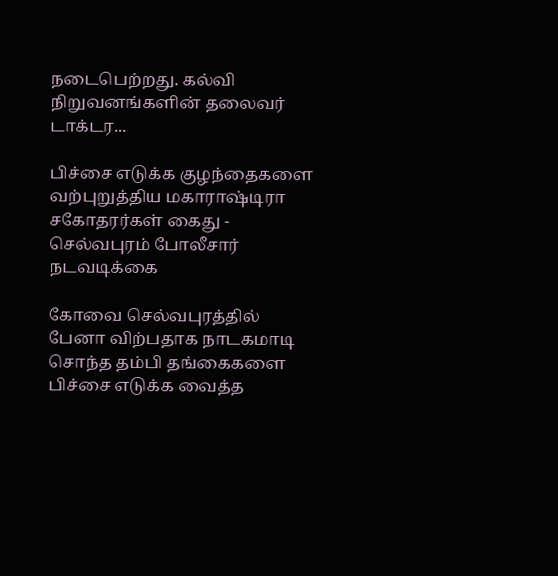நடைபெற்றது. கல்வி நிறுவனங்களின் தலைவர் டாக்டர...

பிச்சை எடுக்க குழந்தைகளை வற்புறுத்திய மகாராஷ்டிரா சகோதரர்கள் கைது - செல்வபுரம் போலீசார் நடவடிக்கை

கோவை செல்வபுரத்தில் பேனா விற்பதாக நாடகமாடி சொந்த தம்பி தங்கைகளை பிச்சை எடுக்க வைத்த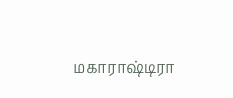மகாராஷ்டிரா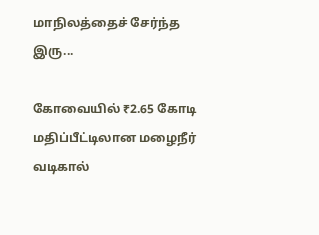மாநிலத்தைச் சேர்ந்த இரு...

கோவையில் ₹2.65 கோடி மதிப்பீட்டிலான மழைநீர் வடிகால்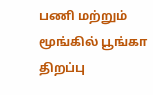பணி மற்றும் மூங்கில் பூங்கா திறப்பு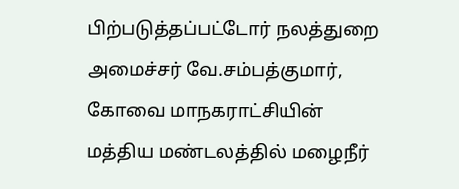பிற்படுத்தப்பட்டோர் நலத்துறை அமைச்சர் வே.சம்பத்குமார், கோவை மாநகராட்சியின் மத்திய மண்டலத்தில் மழைநீர்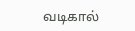வடிகால்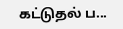கட்டுதல் ப...